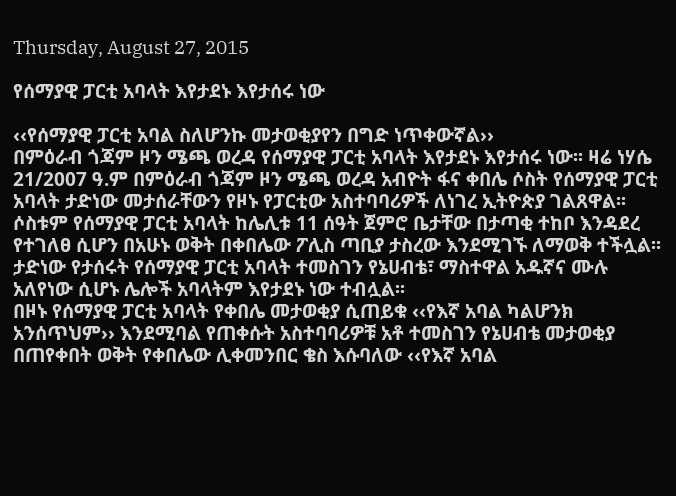Thursday, August 27, 2015

የሰማያዊ ፓርቲ አባላት እየታደኑ እየታሰሩ ነው

‹‹የሰማያዊ ፓርቲ አባል ስለሆንኩ መታወቂያየን በግድ ነጥቀውኛል››
በምዕራብ ጎጃም ዞን ሜጫ ወረዳ የሰማያዊ ፓርቲ አባላት እየታደኑ እየታሰሩ ነው፡፡ ዛሬ ነሃሴ 21/2007 ዓ.ም በምዕራብ ጎጃም ዞን ሜጫ ወረዳ አብዮት ፋና ቀበሌ ሶስት የሰማያዊ ፓርቲ አባላት ታድነው መታሰራቸውን የዞኑ የፓርቲው አስተባባሪዎች ለነገረ ኢትዮጵያ ገልጸዋል፡፡ ሶስቱም የሰማያዊ ፓርቲ አባላት ከሌሊቱ 11 ሰዓት ጀምሮ ቤታቸው በታጣቂ ተከቦ እንዳደረ የተገለፀ ሲሆን በአሁኑ ወቅት በቀበሌው ፖሊስ ጣቢያ ታስረው እንደሚገኙ ለማወቅ ተችሏል፡፡ ታድነው የታሰሩት የሰማያዊ ፓርቲ አባላት ተመስገን የኔሀብቴ፣ ማስተዋል አዱኛና ሙሉ አለየነው ሲሆኑ ሌሎች አባላትም እየታደኑ ነው ተብሏል፡፡
በዞኑ የሰማያዊ ፓርቲ አባላት የቀበሌ መታወቂያ ሲጠይቁ ‹‹የእኛ አባል ካልሆንክ አንሰጥህም›› እንደሚባል የጠቀሱት አስተባባሪዎቹ አቶ ተመስገን የኔሀብቴ መታወቂያ በጠየቀበት ወቅት የቀበሌው ሊቀመንበር ቄስ እሱባለው ‹‹የእኛ አባል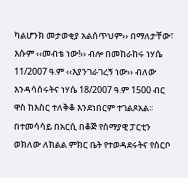ካልሆንክ መታወቂያ አልሰጥህም›› በማለታቸው፣ እሱም ‹‹መብቴ ነው!›› ብሎ በመከራከሩ ነሃሴ 11/2007 ዓ.ም ‹‹እያንገራገረኝ ነው›› ብለው እንዳሳሰሩትና ነሃሴ 18/2007 ዓ.ም 1500 ብር ዋስ ከእስር ተለቅቆ እንደነበርም ተገልጾአል፡፡
በተመሳሳይ በአርሲ በቆጅ የሰማያዊ ፓርቲን ወክለው ለክልል ምክር ቤት የተወዳደሩትና የሰርቦ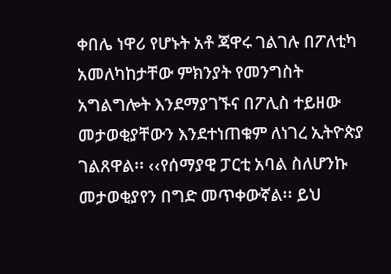ቀበሌ ነዋሪ የሆኑት አቶ ጃዋሩ ገልገሉ በፖለቲካ አመለካከታቸው ምክንያት የመንግስት አግልግሎት እንደማያገኙና በፖሊስ ተይዘው መታወቂያቸውን እንደተነጠቁም ለነገረ ኢትዮጵያ ገልጸዋል፡፡ ‹‹የሰማያዊ ፓርቲ አባል ስለሆንኩ መታወቂያየን በግድ መጥቀውኛል፡፡ ይህ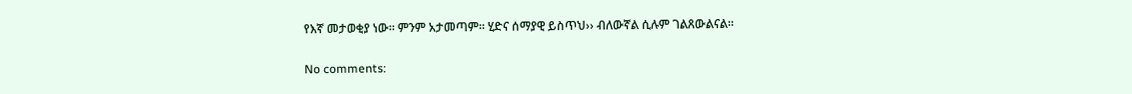የእኛ መታወቂያ ነው፡፡ ምንም አታመጣም፡፡ ሂድና ሰማያዊ ይስጥህ›› ብለውኛል ሲሉም ገልጸውልናል፡፡

No comments: